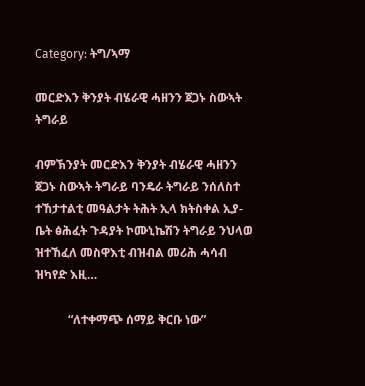Category: ትግ/ኣማ

መርድእን ቅንያት ብሄራዊ ሓዘንን ጀጋኑ ስውኣት ትግራይ

ብምኽንያት መርድእን ቅንያት ብሄራዊ ሓዘንን ጀጋኑ ስውኣት ትግራይ ባንዴራ ትግራይ ንሰለስተ ተኸታተልቲ መዓልታት ትሕት ኢላ ክትስቀል ኢያ- ቤት ፅሕፈት ጉዳያት ኮሙኒኬሽን ትግራይ ንህላወ ዝተኸፈለ መስዋእቲ ብዝብል መሪሕ ሓሳብ ዝካየድ እዚ…

           “ለተቀማጭ ሰማይ ቅርቡ ነው”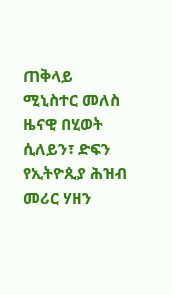ጠቅላይ ሚኒስተር መለስ ዜናዊ በሂወት ሲለይን፣ ድፍን የኢትዮጲያ ሕዝብ መሪር ሃዘን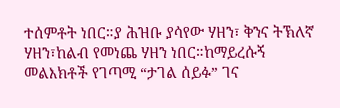ተሰምቶት ነበር።ያ ሕዝቡ ያሳየው ሃዘን፣ ቅንና ትኽለኛ ሃዘን፣ከልብ የመነጨ ሃዘን ነበር።ከማይረሱኝ መልእክቶች የገጣሚ “ታገል ሰይፉ” ገና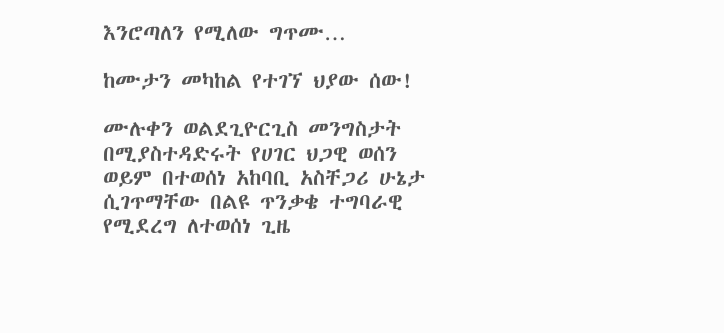እንሮጣለን የሚለው ግጥሙ…

ከሙታን መካከል የተገኘ ህያው ሰው!

ሙሉቀን ወልደጊዮርጊስ መንግስታት በሚያስተዳድሩት የሀገር ህጋዊ ወሰን ወይም በተወሰነ አከባቢ አስቸጋሪ ሁኔታ ሲገጥማቸው በልዩ ጥንቃቄ ተግባራዊ የሚደረግ ለተወሰነ ጊዜ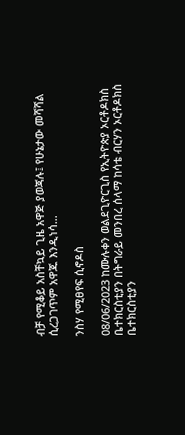ብቻ የሚቆይ አስቸኳይ ጊዜ አዋጅ ያወጃሉ፤ የሁኔታው መሻሻል ሲረጋገጥም አዋጁ እንዲነሳ…

ንስሃ የሚፀየፍ ሲኖዶስ

08/06/2023 ከሙሉቀን ወልደጊዮርጊስ የኢትዮጵያ ኦርቶዶክስ ቤተክርስቲያን በትግራይ መንበረ ሰላማ ከሳቴ ብርሃን ኦርቶዶክስ ቤተክርስቲያን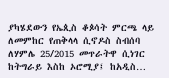ያካሄደውን የኤጲስ ቆጶሳት ምርጫ ላይ ለመምከር የጠቅላላ ሲኖዶስ ስብሰባ ለሃምሌ 25/2015 መጥራትዋ ሲነገር ከትግራይ እስከ ኦሮሚያ፤ ከአዲስ…